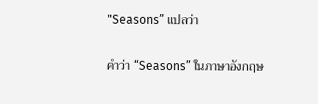"Seasons” แปลว่า

คำว่า “Seasons” ในภาษาอังกฤษ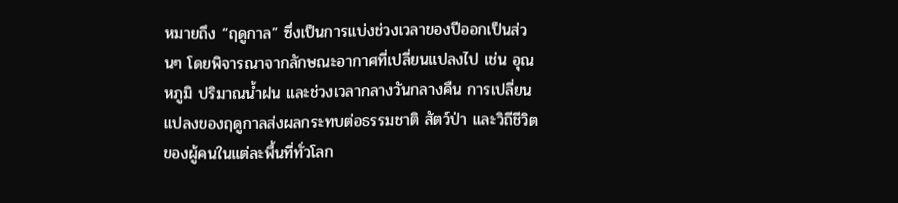หมายถึง “ฤดูกาล” ซึ่งเป็นการแบ่งช่วงเวลาของปีออกเป็นส่วนๆ โดยพิจารณาจากลักษณะอากาศที่เปลี่ยนแปลงไป เช่น อุณหภูมิ ปริมาณน้ำฝน และช่วงเวลากลางวันกลางคืน การเปลี่ยนแปลงของฤดูกาลส่งผลกระทบต่อธรรมชาติ สัตว์ป่า และวิถีชีวิตของผู้คนในแต่ละพื้นที่ทั่วโลก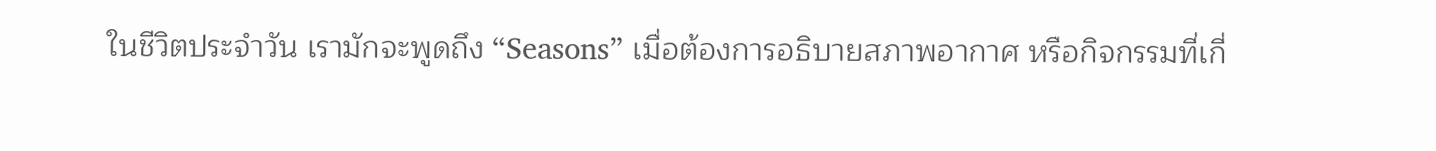ในชีวิตประจำวัน เรามักจะพูดถึง “Seasons” เมื่อต้องการอธิบายสภาพอากาศ หรือกิจกรรมที่เกี่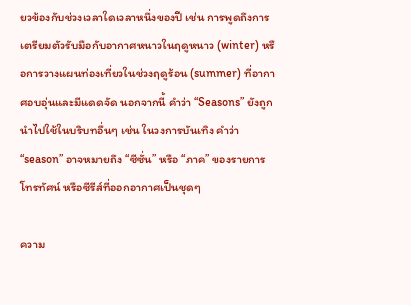ยวข้องกับช่วงเวลาใดเวลาหนึ่งของปี เช่น การพูดถึงการเตรียมตัวรับมือกับอากาศหนาวในฤดูหนาว (winter) หรือการวางแผนท่องเที่ยวในช่วงฤดูร้อน (summer) ที่อากาศอบอุ่นและมีแดดจัด นอกจากนี้ คำว่า “Seasons” ยังถูกนำไปใช้ในบริบทอื่นๆ เช่น ในวงการบันเทิง คำว่า “season” อาจหมายถึง “ซีซั่น” หรือ “ภาค” ของรายการโทรทัศน์ หรือซีรีส์ที่ออกอากาศเป็นชุดๆ

ความ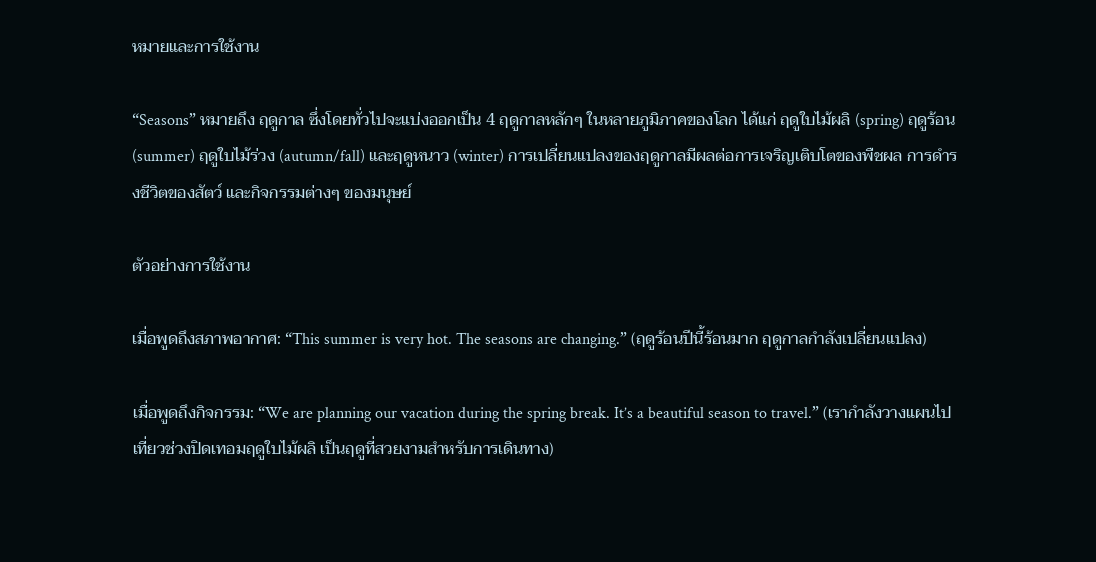หมายและการใช้งาน

“Seasons” หมายถึง ฤดูกาล ซึ่งโดยทั่วไปจะแบ่งออกเป็น 4 ฤดูกาลหลักๆ ในหลายภูมิภาคของโลก ได้แก่ ฤดูใบไม้ผลิ (spring) ฤดูร้อน (summer) ฤดูใบไม้ร่วง (autumn/fall) และฤดูหนาว (winter) การเปลี่ยนแปลงของฤดูกาลมีผลต่อการเจริญเติบโตของพืชผล การดำรงชีวิตของสัตว์ และกิจกรรมต่างๆ ของมนุษย์

ตัวอย่างการใช้งาน

เมื่อพูดถึงสภาพอากาศ: “This summer is very hot. The seasons are changing.” (ฤดูร้อนปีนี้ร้อนมาก ฤดูกาลกำลังเปลี่ยนแปลง)

เมื่อพูดถึงกิจกรรม: “We are planning our vacation during the spring break. It’s a beautiful season to travel.” (เรากำลังวางแผนไปเที่ยวช่วงปิดเทอมฤดูใบไม้ผลิ เป็นฤดูที่สวยงามสำหรับการเดินทาง)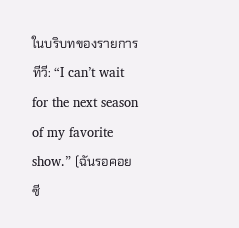ในบริบทของรายการทีวี: “I can’t wait for the next season of my favorite show.” (ฉันรอคอยซี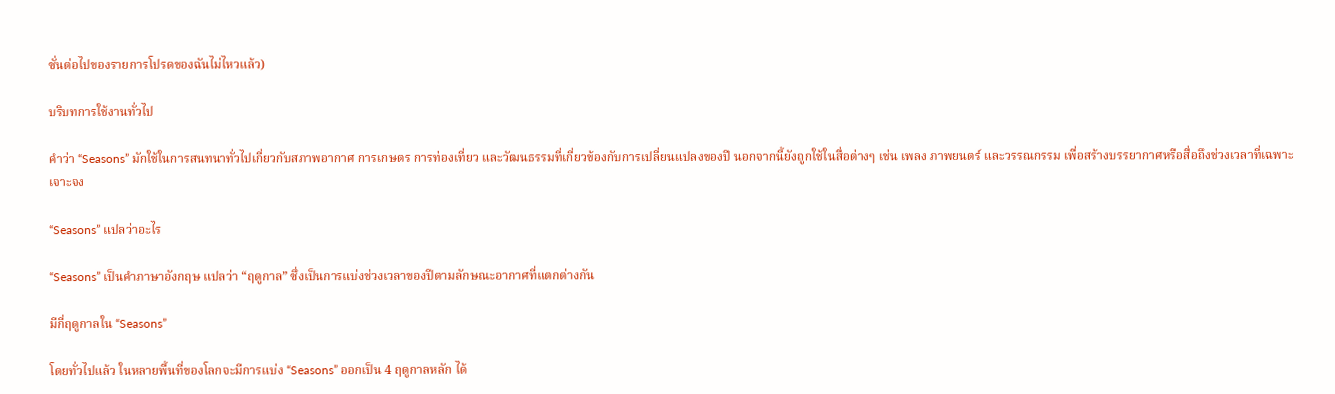ซั่นต่อไปของรายการโปรดของฉันไม่ไหวแล้ว)

บริบทการใช้งานทั่วไป

คำว่า “Seasons” มักใช้ในการสนทนาทั่วไปเกี่ยวกับสภาพอากาศ การเกษตร การท่องเที่ยว และวัฒนธรรมที่เกี่ยวข้องกับการเปลี่ยนแปลงของปี นอกจากนี้ยังถูกใช้ในสื่อต่างๆ เช่น เพลง ภาพยนตร์ และวรรณกรรม เพื่อสร้างบรรยากาศหรือสื่อถึงช่วงเวลาที่เฉพาะเจาะจง

“Seasons” แปลว่าอะไร

“Seasons” เป็นคำภาษาอังกฤษ แปลว่า “ฤดูกาล” ซึ่งเป็นการแบ่งช่วงเวลาของปีตามลักษณะอากาศที่แตกต่างกัน

มีกี่ฤดูกาลใน “Seasons”

โดยทั่วไปแล้ว ในหลายพื้นที่ของโลกจะมีการแบ่ง “Seasons” ออกเป็น 4 ฤดูกาลหลัก ได้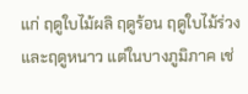แก่ ฤดูใบไม้ผลิ ฤดูร้อน ฤดูใบไม้ร่วง และฤดูหนาว แต่ในบางภูมิภาค เช่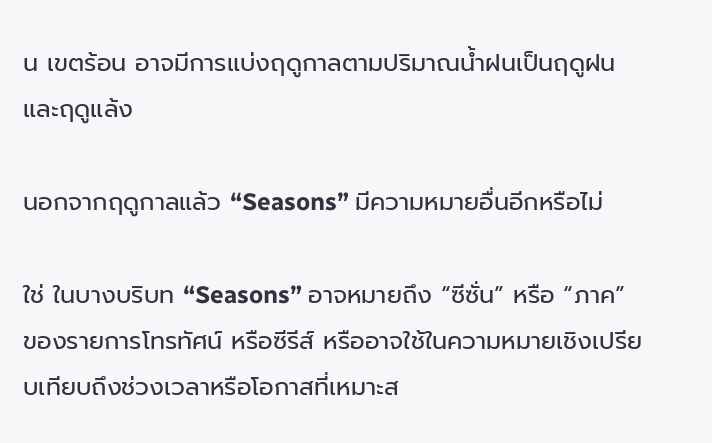น เขตร้อน อาจมีการแบ่งฤดูกาลตามปริมาณน้ำฝนเป็นฤดูฝนและฤดูแล้ง

นอกจากฤดูกาลแล้ว “Seasons” มีความหมายอื่นอีกหรือไม่

ใช่ ในบางบริบท “Seasons” อาจหมายถึง “ซีซั่น” หรือ “ภาค” ของรายการโทรทัศน์ หรือซีรีส์ หรืออาจใช้ในความหมายเชิงเปรียบเทียบถึงช่วงเวลาหรือโอกาสที่เหมาะส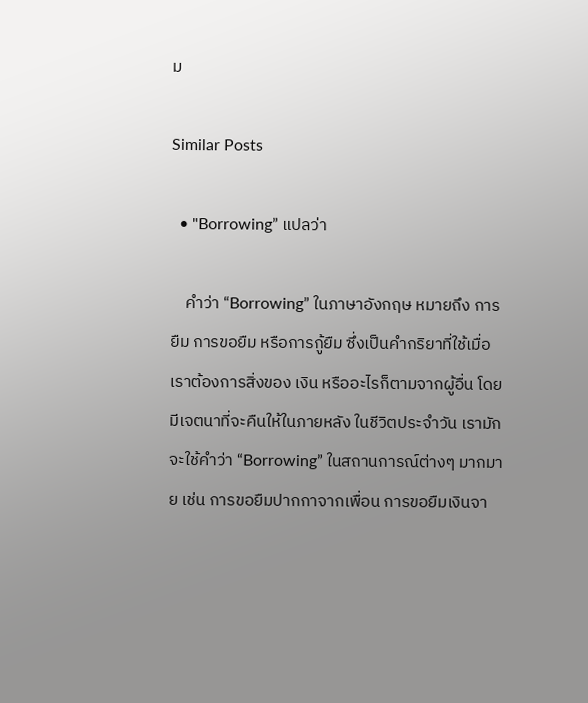ม

Similar Posts

  • "Borrowing” แปลว่า

    คำว่า “Borrowing” ในภาษาอังกฤษ หมายถึง การยืม การขอยืม หรือการกู้ยืม ซึ่งเป็นคำกริยาที่ใช้เมื่อเราต้องการสิ่งของ เงิน หรืออะไรก็ตามจากผู้อื่น โดยมีเจตนาที่จะคืนให้ในภายหลัง ในชีวิตประจำวัน เรามักจะใช้คำว่า “Borrowing” ในสถานการณ์ต่างๆ มากมาย เช่น การขอยืมปากกาจากเพื่อน การขอยืมเงินจา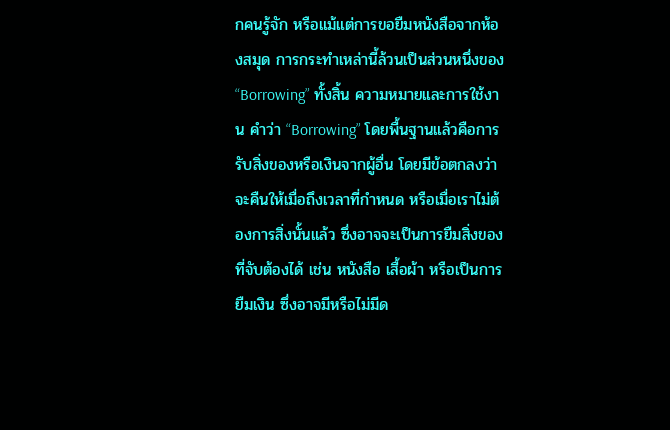กคนรู้จัก หรือแม้แต่การขอยืมหนังสือจากห้องสมุด การกระทำเหล่านี้ล้วนเป็นส่วนหนึ่งของ “Borrowing” ทั้งสิ้น ความหมายและการใช้งาน คำว่า “Borrowing” โดยพื้นฐานแล้วคือการรับสิ่งของหรือเงินจากผู้อื่น โดยมีข้อตกลงว่าจะคืนให้เมื่อถึงเวลาที่กำหนด หรือเมื่อเราไม่ต้องการสิ่งนั้นแล้ว ซึ่งอาจจะเป็นการยืมสิ่งของที่จับต้องได้ เช่น หนังสือ เสื้อผ้า หรือเป็นการยืมเงิน ซึ่งอาจมีหรือไม่มีด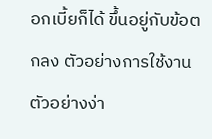อกเบี้ยก็ได้ ขึ้นอยู่กับข้อตกลง ตัวอย่างการใช้งาน ตัวอย่างง่า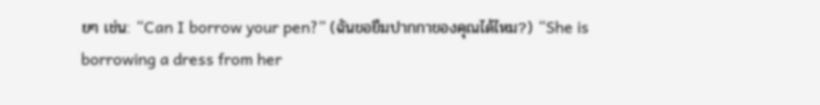ยๆ เช่น: “Can I borrow your pen?” (ฉันขอยืมปากกาของคุณได้ไหม?) “She is borrowing a dress from her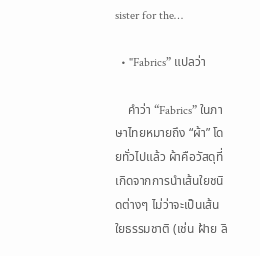sister for the…

  • "Fabrics” แปลว่า

    คำว่า “Fabrics” ในภาษาไทยหมายถึง “ผ้า” โดยทั่วไปแล้ว ผ้าคือวัสดุที่เกิดจากการนำเส้นใยชนิดต่างๆ ไม่ว่าจะเป็นเส้นใยธรรมชาติ (เช่น ฝ้าย ลิ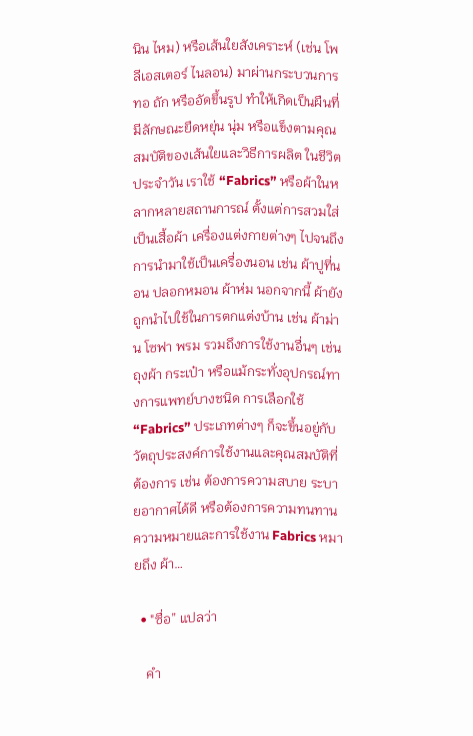นิน ไหม) หรือเส้นใยสังเคราะห์ (เช่น โพลีเอสเตอร์ ไนลอน) มาผ่านกระบวนการทอ ถัก หรืออัดขึ้นรูป ทำให้เกิดเป็นผืนที่มีลักษณะยืดหยุ่น นุ่ม หรือแข็งตามคุณสมบัติของเส้นใยและวิธีการผลิต ในชีวิตประจำวัน เราใช้ “Fabrics” หรือผ้าในหลากหลายสถานการณ์ ตั้งแต่การสวมใส่เป็นเสื้อผ้า เครื่องแต่งกายต่างๆ ไปจนถึงการนำมาใช้เป็นเครื่องนอน เช่น ผ้าปูที่นอน ปลอกหมอน ผ้าห่ม นอกจากนี้ ผ้ายังถูกนำไปใช้ในการตกแต่งบ้าน เช่น ผ้าม่าน โซฟา พรม รวมถึงการใช้งานอื่นๆ เช่น ถุงผ้า กระเป๋า หรือแม้กระทั่งอุปกรณ์ทางการแพทย์บางชนิด การเลือกใช้ “Fabrics” ประเภทต่างๆ ก็จะขึ้นอยู่กับวัตถุประสงค์การใช้งานและคุณสมบัติที่ต้องการ เช่น ต้องการความสบาย ระบายอากาศได้ดี หรือต้องการความทนทาน ความหมายและการใช้งาน Fabrics หมายถึง ผ้า…

  • "ซื่อ” แปลว่า

    คำ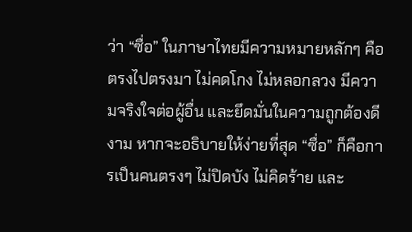ว่า “ซื่อ” ในภาษาไทยมีความหมายหลักๆ คือ ตรงไปตรงมา ไม่คดโกง ไม่หลอกลวง มีความจริงใจต่อผู้อื่น และยึดมั่นในความถูกต้องดีงาม หากจะอธิบายให้ง่ายที่สุด “ซื่อ” ก็คือการเป็นคนตรงๆ ไม่ปิดบัง ไม่คิดร้าย และ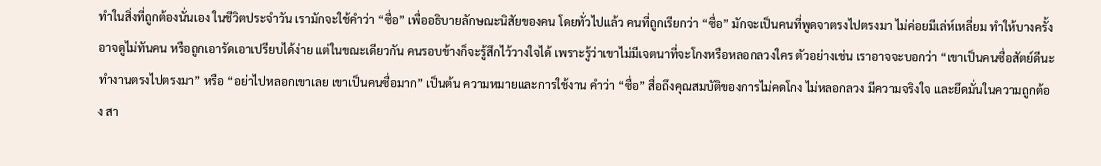ทำในสิ่งที่ถูกต้องนั่นเอง ในชีวิตประจำวัน เรามักจะใช้คำว่า “ซื่อ” เพื่ออธิบายลักษณะนิสัยของคน โดยทั่วไปแล้ว คนที่ถูกเรียกว่า “ซื่อ” มักจะเป็นคนที่พูดจาตรงไปตรงมา ไม่ค่อยมีเล่ห์เหลี่ยม ทำให้บางครั้งอาจดูไม่ทันคน หรือถูกเอารัดเอาเปรียบได้ง่าย แต่ในขณะเดียวกัน คนรอบข้างก็จะรู้สึกไว้วางใจได้ เพราะรู้ว่าเขาไม่มีเจตนาที่จะโกงหรือหลอกลวงใคร ตัวอย่างเช่น เราอาจจะบอกว่า “เขาเป็นคนซื่อสัตย์ดีนะ ทำงานตรงไปตรงมา” หรือ “อย่าไปหลอกเขาเลย เขาเป็นคนซื่อมาก” เป็นต้น ความหมายและการใช้งาน คำว่า “ซื่อ” สื่อถึงคุณสมบัติของการไม่คดโกง ไม่หลอกลวง มีความจริงใจ และยึดมั่นในความถูกต้อง สา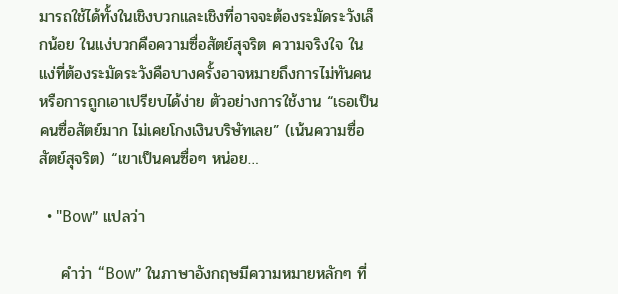มารถใช้ได้ทั้งในเชิงบวกและเชิงที่อาจจะต้องระมัดระวังเล็กน้อย ในแง่บวกคือความซื่อสัตย์สุจริต ความจริงใจ ในแง่ที่ต้องระมัดระวังคือบางครั้งอาจหมายถึงการไม่ทันคน หรือการถูกเอาเปรียบได้ง่าย ตัวอย่างการใช้งาน “เธอเป็นคนซื่อสัตย์มาก ไม่เคยโกงเงินบริษัทเลย” (เน้นความซื่อสัตย์สุจริต) “เขาเป็นคนซื่อๆ หน่อย…

  • "Bow” แปลว่า

    คำว่า “Bow” ในภาษาอังกฤษมีความหมายหลักๆ ที่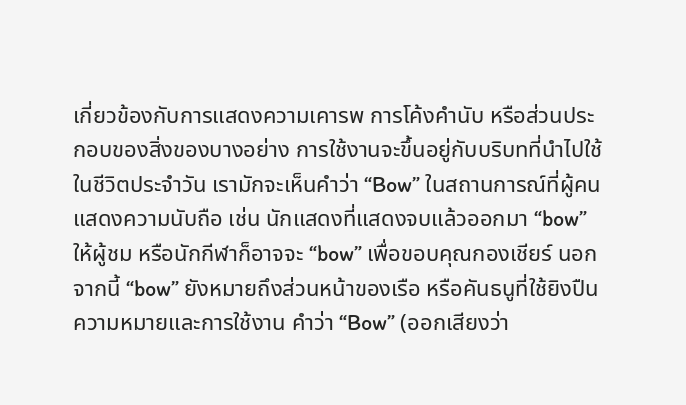เกี่ยวข้องกับการแสดงความเคารพ การโค้งคำนับ หรือส่วนประกอบของสิ่งของบางอย่าง การใช้งานจะขึ้นอยู่กับบริบทที่นำไปใช้ ในชีวิตประจำวัน เรามักจะเห็นคำว่า “Bow” ในสถานการณ์ที่ผู้คนแสดงความนับถือ เช่น นักแสดงที่แสดงจบแล้วออกมา “bow” ให้ผู้ชม หรือนักกีฬาก็อาจจะ “bow” เพื่อขอบคุณกองเชียร์ นอกจากนี้ “bow” ยังหมายถึงส่วนหน้าของเรือ หรือคันธนูที่ใช้ยิงปืน ความหมายและการใช้งาน คำว่า “Bow” (ออกเสียงว่า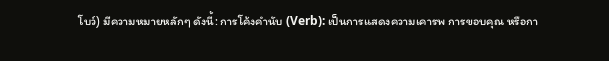โบว์) มีความหมายหลักๆ ดังนี้: การโค้งคำนับ (Verb): เป็นการแสดงความเคารพ การขอบคุณ หรือกา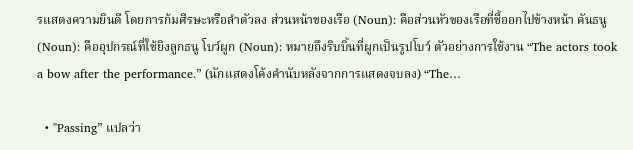รแสดงความยินดี โดยการก้มศีรษะหรือลำตัวลง ส่วนหน้าของเรือ (Noun): คือส่วนหัวของเรือที่ชี้ออกไปข้างหน้า คันธนู (Noun): คืออุปกรณ์ที่ใช้ยิงลูกธนู โบว์ผูก (Noun): หมายถึงริบบิ้นที่ผูกเป็นรูปโบว์ ตัวอย่างการใช้งาน “The actors took a bow after the performance.” (นักแสดงโค้งคำนับหลังจากการแสดงจบลง) “The…

  • "Passing” แปลว่า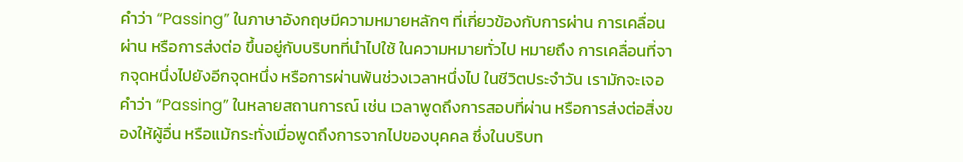คำว่า “Passing” ในภาษาอังกฤษมีความหมายหลักๆ ที่เกี่ยวข้องกับการผ่าน การเคลื่อนผ่าน หรือการส่งต่อ ขึ้นอยู่กับบริบทที่นำไปใช้ ในความหมายทั่วไป หมายถึง การเคลื่อนที่จากจุดหนึ่งไปยังอีกจุดหนึ่ง หรือการผ่านพ้นช่วงเวลาหนึ่งไป ในชีวิตประจำวัน เรามักจะเจอคำว่า “Passing” ในหลายสถานการณ์ เช่น เวลาพูดถึงการสอบที่ผ่าน หรือการส่งต่อสิ่งของให้ผู้อื่น หรือแม้กระทั่งเมื่อพูดถึงการจากไปของบุคคล ซึ่งในบริบท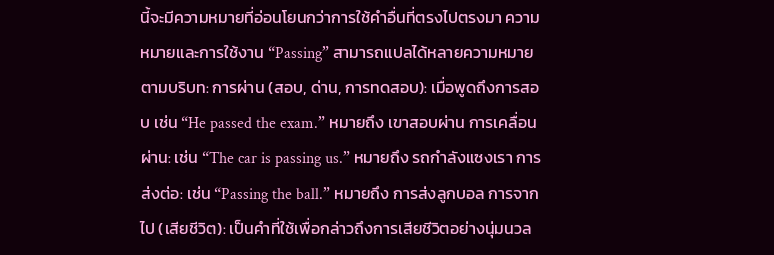นี้จะมีความหมายที่อ่อนโยนกว่าการใช้คำอื่นที่ตรงไปตรงมา ความหมายและการใช้งาน “Passing” สามารถแปลได้หลายความหมายตามบริบท: การผ่าน (สอบ, ด่าน, การทดสอบ): เมื่อพูดถึงการสอบ เช่น “He passed the exam.” หมายถึง เขาสอบผ่าน การเคลื่อนผ่าน: เช่น “The car is passing us.” หมายถึง รถกำลังแซงเรา การส่งต่อ: เช่น “Passing the ball.” หมายถึง การส่งลูกบอล การจากไป (เสียชีวิต): เป็นคำที่ใช้เพื่อกล่าวถึงการเสียชีวิตอย่างนุ่มนวล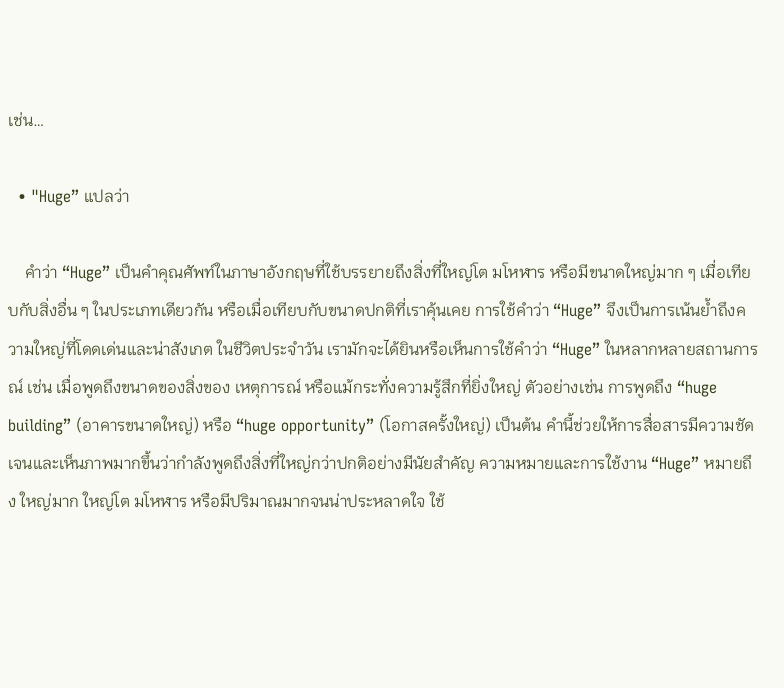เช่น…

  • "Huge” แปลว่า

    คำว่า “Huge” เป็นคำคุณศัพท์ในภาษาอังกฤษที่ใช้บรรยายถึงสิ่งที่ใหญ่โต มโหฬาร หรือมีขนาดใหญ่มาก ๆ เมื่อเทียบกับสิ่งอื่น ๆ ในประเภทเดียวกัน หรือเมื่อเทียบกับขนาดปกติที่เราคุ้นเคย การใช้คำว่า “Huge” จึงเป็นการเน้นย้ำถึงความใหญ่ที่โดดเด่นและน่าสังเกต ในชีวิตประจำวัน เรามักจะได้ยินหรือเห็นการใช้คำว่า “Huge” ในหลากหลายสถานการณ์ เช่น เมื่อพูดถึงขนาดของสิ่งของ เหตุการณ์ หรือแม้กระทั่งความรู้สึกที่ยิ่งใหญ่ ตัวอย่างเช่น การพูดถึง “huge building” (อาคารขนาดใหญ่) หรือ “huge opportunity” (โอกาสครั้งใหญ่) เป็นต้น คำนี้ช่วยให้การสื่อสารมีความชัดเจนและเห็นภาพมากขึ้นว่ากำลังพูดถึงสิ่งที่ใหญ่กว่าปกติอย่างมีนัยสำคัญ ความหมายและการใช้งาน “Huge” หมายถึง ใหญ่มาก ใหญ่โต มโหฬาร หรือมีปริมาณมากจนน่าประหลาดใจ ใช้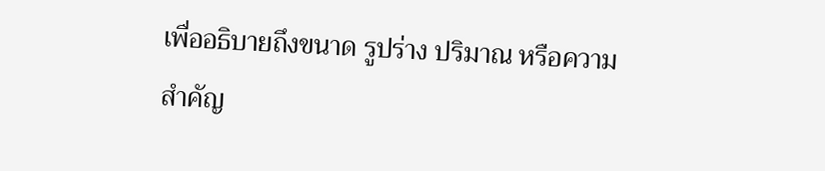เพื่ออธิบายถึงขนาด รูปร่าง ปริมาณ หรือความสำคัญ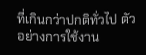ที่เกินกว่าปกติทั่วไป ตัวอย่างการใช้งาน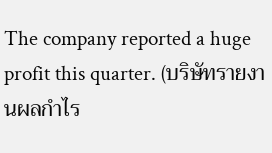The company reported a huge profit this quarter. (บริษัทรายงานผลกำไร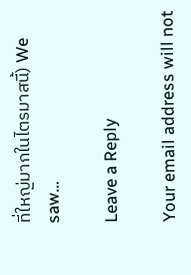ที่ใหญ่มากในไตรมาสนี้) We saw…

Leave a Reply

Your email address will not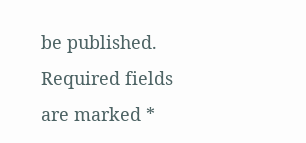be published. Required fields are marked *